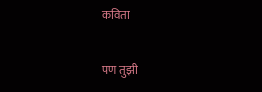कविता

पण तुझी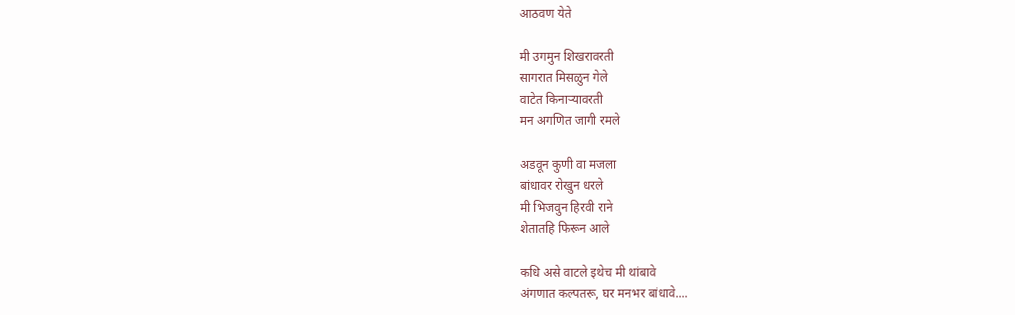आठवण येते

मी उगमुन शिखरावरती
सागरात मिसळुन गेले
वाटेत किनार्‍यावरती
मन अगणित जागी रमले

अडवून कुणी वा मजला
बांधावर रोखुन धरले
मी भिजवुन हिरवी राने
शेतातहि फिरून आले

कधि असे वाटले इथेच मी थांबावे
अंगणात कल्पतरू, घर मनभर बांधावे....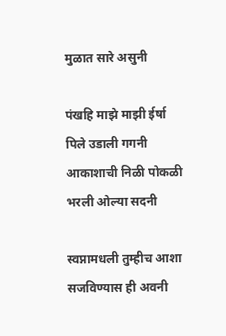मुळात सारे असुनी

पंखहि माझे माझी ईर्षा
पिले उडाली गगनी
आकाशाची निळी पोकळी
भरली ओल्या सदनी

स्वप्नामधली तुम्हीच आशा
सजविण्यास ही अवनी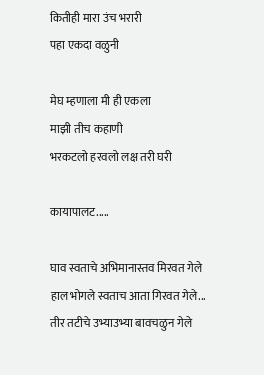कितीही मारा उंच भरारी
पहा एकदा वळुनी

मेघ म्हणाला मी ही एकला
माझी तीच कहाणी
भरकटलो हरवलो लक्ष तरी घरी

कायापालट.....

घाव स्वताचे अभिमानास्तव मिरवत गेले
हाल भोगले स्वताच आता गिरवत गेले...
तीर तटीचे उभ्याउभ्या बावचळुन गेले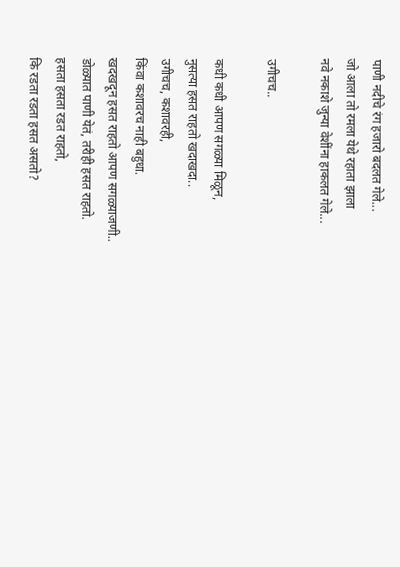पाणी नदीचे रंग हजारो बदलत गेले...
जो आला तो रमला येथे रहाता झाला
नवे नकाशे जुन्या वेशींना हाकलत गेले...

उगीचच..

कधी कधी आपण सगळ्या मिळून,
नुसत्या हसत राहतो खदाखदा..
उगीचच, कशावरही,
किंवा कशावरच नाही बहुधा.
खदखदून हसत राहतो आपण सगळ्याजणी..
डोळ्यात पाणी येतं, तरीही हसत राहतो.
हसता हसता रडत राहतो,
कि रडता रडता हसत असतो?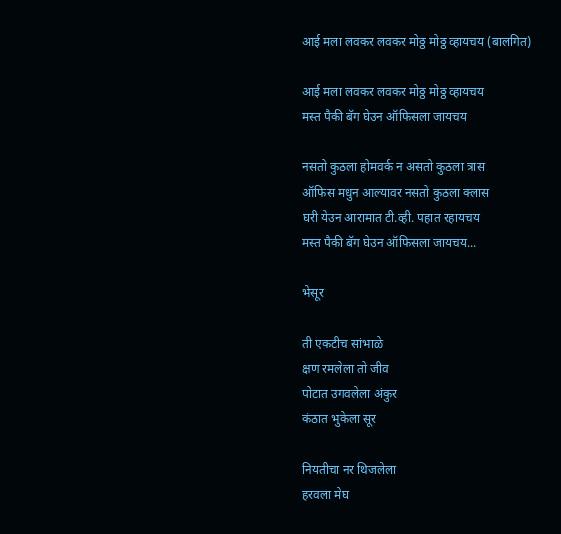आई मला लवकर लवकर मोठ्ठ मोठ्ठ व्हायचय (बालगित)

आई मला लवकर लवकर मोठ्ठ मोठ्ठ व्हायचय
मस्त पैकी बॅग घेउन ऑफिसला जायचय

नसतो कुठला होमवर्क न असतो कुठला त्रास
ऑफिस मधुन आल्यावर नसतो कुठला क्लास
घरी येउन आरामात टी.व्ही. पहात रहायचय
मस्त पैकी बॅग घेउन ऑफिसला जायचय...

भेसूर

ती एकटीच सांभाळे
क्षण रमलेला तो जीव
पोटात उगवलेला अंकुर
कंठात भुकेला सूर

नियतीचा नर थिजलेला
हरवला मेघ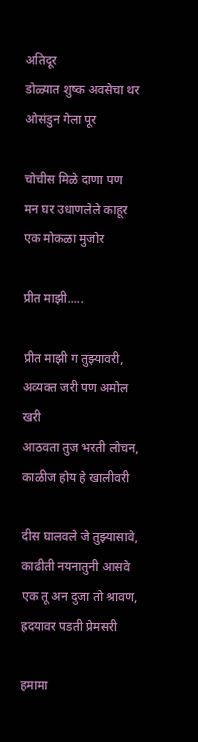अतिदूर
डोळ्यात शुष्क अवसेचा थर
ओसंडुन गेला पूर

चोचीस मिळे दाणा पण
मन घर उधाणलेले काहूर
एक मोकळा मुजोर

प्रीत माझी.....

प्रीत माझी ग तुझ्यावरी, अव्यक्त जरी पण अमोल खरी
आठवता तुज भरती लोचन, काळीज होय हे खालीवरी

दीस घालवले जे तुझ्यासावे, काढीती नयनातुनी आसवे
एक तू अन दुजा तो श्रावण, ह्रदयावर पडती प्रेमसरी

हमामा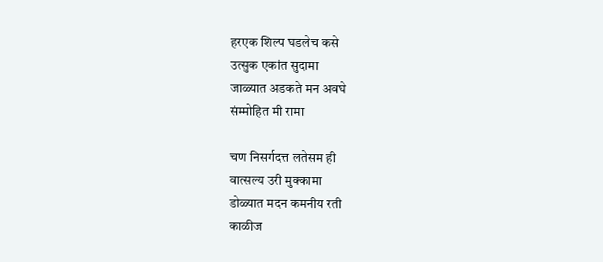हरएक शिल्प घडलेच कसे
उत्सुक एकांत सुदामा
जाळ्यात अडकते मन अवघे
संम्मोहित मी रामा

चण निसर्गदत्त लतेसम ही
वात्सल्य उरी मुक्कामा
डोळ्यात मदन कमनीय रती
काळीज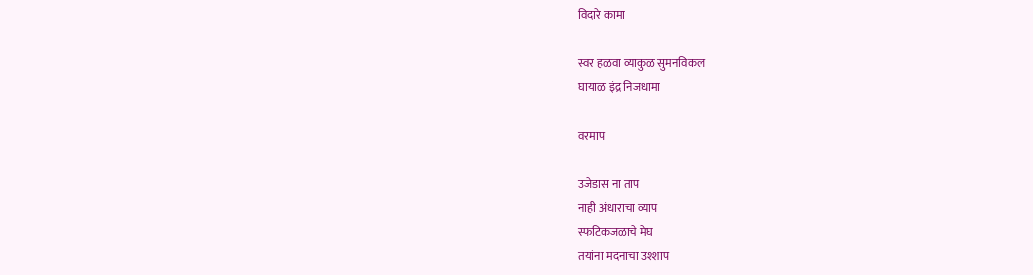विदारे कामा

स्वर हळवा व्याकुळ सुमनविकल
घायाळ इंद्र निजधामा

वरमाप

उजेडास ना ताप
नाही अंधाराचा व्याप
स्फटिकजळाचे मेघ
तयांना मदनाचा उश्शाप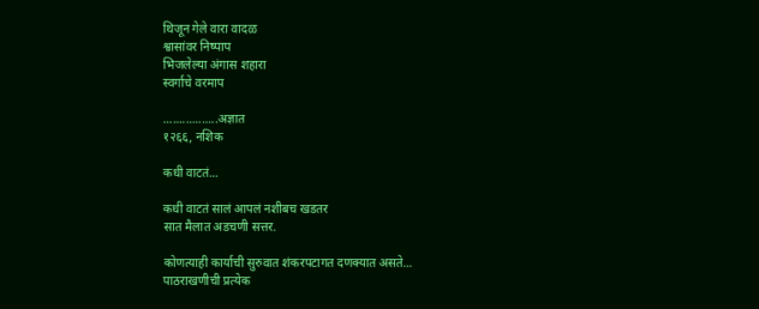थिजून गेले वारा वादळ
श्वासांवर निष्पाप
भिजलेल्या अंगास शहारा
स्वर्गाचे वरमाप

.................अज्ञात
१२६६, नशिक

कधी वाटतं...

कधी वाटतं सालं आपलं नशीबच खडतर
सात मैलात अडचणी सत्तर.

कोणत्याही कार्याची सुरुवात शंकरपटागत दणक्यात असते...
पाठराखणीची प्रत्येक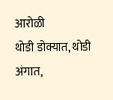आरोळी
थोडी डोक्यात, थोडी अंगात,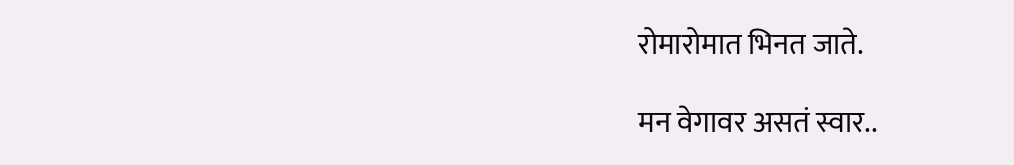रोमारोमात भिनत जाते.

मन वेगावर असतं स्वार..